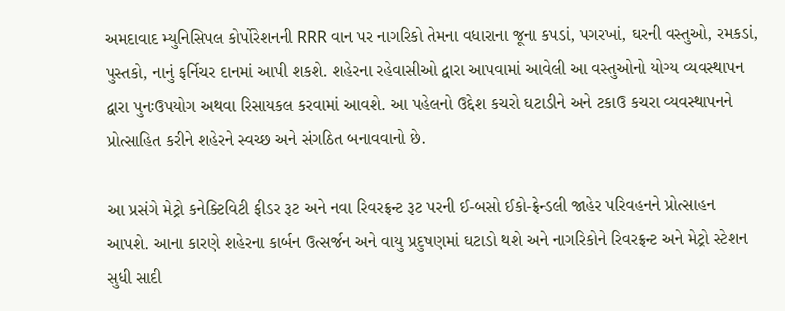અમદાવાદ મ્યુનિસિપલ કોર્પોરેશનની RRR વાન પર નાગરિકો તેમના વધારાના જૂના કપડાં, પગરખાં, ઘરની વસ્તુઓ, રમકડાં, પુસ્તકો, નાનું ફર્નિચર દાનમાં આપી શકશે. શહેરના રહેવાસીઓ દ્વારા આપવામાં આવેલી આ વસ્તુઓનો યોગ્ય વ્યવસ્થાપન દ્વારા પુનઃઉપયોગ અથવા રિસાયકલ કરવામાં આવશે. આ પહેલનો ઉદ્દેશ કચરો ઘટાડીને અને ટકાઉ કચરા વ્યવસ્થાપનને પ્રોત્સાહિત કરીને શહેરને સ્વચ્છ અને સંગઠિત બનાવવાનો છે.

આ પ્રસંગે મેટ્રો કનેક્ટિવિટી ફીડર રૂટ અને નવા રિવરફ્રન્ટ રૂટ પરની ઈ-બસો ઈકો-ફ્રેન્ડલી જાહેર પરિવહનને પ્રોત્સાહન આપશે. આના કારણે શહેરના કાર્બન ઉત્સર્જન અને વાયુ પ્રદુષણમાં ઘટાડો થશે અને નાગરિકોને રિવરફ્રન્ટ અને મેટ્રો સ્ટેશન સુધી સાદી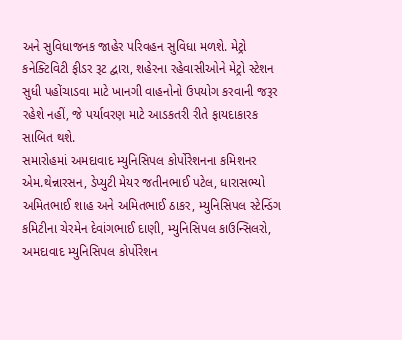અને સુવિધાજનક જાહેર પરિવહન સુવિધા મળશે. મેટ્રો કનેક્ટિવિટી ફીડર રૂટ દ્વારા, શહેરના રહેવાસીઓને મેટ્રો સ્ટેશન સુધી પહોંચાડવા માટે ખાનગી વાહનોનો ઉપયોગ કરવાની જરૂર રહેશે નહીં, જે પર્યાવરણ માટે આડકતરી રીતે ફાયદાકારક સાબિત થશે.
સમારોહમાં અમદાવાદ મ્યુનિસિપલ કોર્પોરેશનના કમિશનર એમ.થેન્નારસન, ડેપ્યુટી મેયર જતીનભાઈ પટેલ, ધારાસભ્યો અમિતભાઈ શાહ અને અમિતભાઈ ઠાકર, મ્યુનિસિપલ સ્ટેન્ડિંગ કમિટીના ચેરમેન દેવાંગભાઈ દાણી, મ્યુનિસિપલ કાઉન્સિલરો, અમદાવાદ મ્યુનિસિપલ કોર્પોરેશન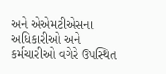અને એએમટીએસના અધિકારીઓ અને કર્મચારીઓ વગેરે ઉપસ્થિત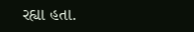રહ્યા હતા.